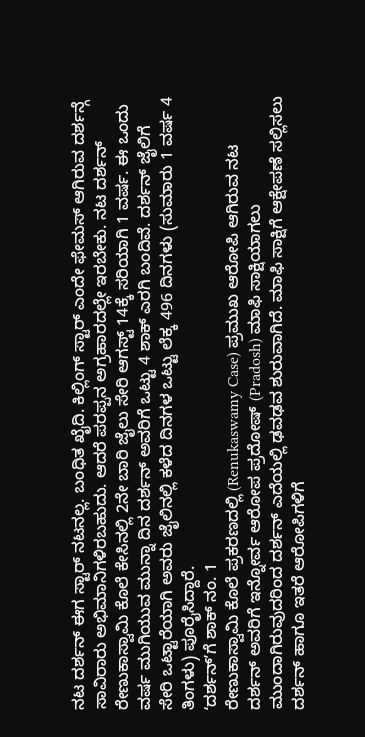ನಟ ದರ್ಶನ್ ಈಗ ಸ್ಟಾರ್ ನಟನಲ್ಲ. ಬಂಧಿತ ಖೈದಿ. ಕಿಲ್ಲಿಂಗ್ ಸ್ಟಾರ್ ಎಂದೇ ಫೇಮಸ್ ಆಗಿರುವ ದರ್ಶನ್ಗೆ ಸಾವಿರಾರು ಅಭಿಮಾನಿಗಳಿರಬಹುದು. ಆದರೆ ಪರಪ್ಪನ ಅಗ್ರಹಾರದಲ್ಲೇ ಇರಬೇಕು. ನಟ ದರ್ಶನ್ ರೇಣುಕಾಸ್ವಾಮಿ ಕೊಲೆ ಕೇಸಿನಲ್ಲಿ 2ನೇ ಬಾರಿ ಜೈಲು ಸೇರಿ ಆಗಸ್ಟ್ 14ಕ್ಕೆ ಸರಿಯಾಗಿ 1 ವರ್ಷ. ಈ ಒಂದು ವರ್ಷ ಮುಗಿಯುವ ಮುನ್ನಾ ದಿನ ದರ್ಶನ್ ಅವರಿಗೆ ಒಟ್ಟು 4 ಶಾಕ್ ಎರಗಿ ಬಂದಿವೆ. ದರ್ಶನ್ ಜೈಲಿಗೆ ಸೇರಿ ಒಟ್ಟಾರೆಯಾಗಿ ಅವರು ಜೈಲಿನಲ್ಲಿ ಕಳೆದ ದಿನಗಳ ಒಟ್ಟು ಲೆಕ್ಕ 496 ದಿನಗಳು (ಸುಮಾರು 1 ವರ್ಷ 4 ತಿಂಗಳು) ಪೂರೈಸಿದ್ದಾರೆ.
ʻದರ್ಶನ್ʼಗೆ ಶಾಕ್ ನಂ. 1
ರೇಣುಕಾಸ್ವಾಮಿ ಕೊಲೆ ಪ್ರಕರಣದಲ್ಲಿ (Renukaswamy Case) ಪ್ರಮುಖ ಆರೋಪಿ ಆಗಿರುವ ನಟ ದರ್ಶನ್ ಅವರಿಗೆ ಇನ್ನೋರ್ವ ಆರೋಪ ಪ್ರದೋಷ್ (Pradosh) ಮಾಫಿ ಸಾಕ್ಷಿಯಾಗಲು ಮುಂದಾಗಿರುವುದರಿಂದ ದರ್ಶನ್ ಎದೆಯಲ್ಲಿ ಢವಢವ ಶುರುವಾಗಿದೆ. ಮಾಫಿ ಸಾಕ್ಷಿಗೆ ಆಕ್ಷೇಪಣೆ ಸಲ್ಲಿಸಲು ದರ್ಶನ್ ಹಾಗೂ ಇತರೆ ಆರೋಪಿಗಳಿಗೆ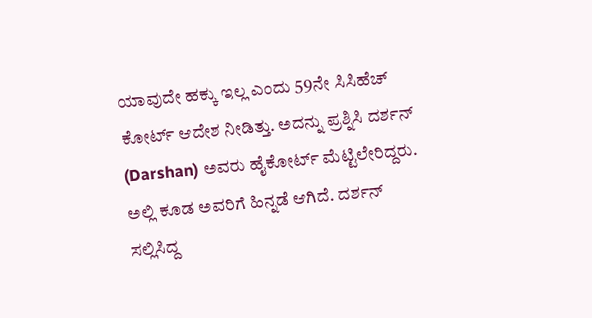ಯಾವುದೇ ಹಕ್ಕು ಇಲ್ಲ ಎಂದು 59ನೇ ಸಿಸಿಹೆಚ್ ಕೋರ್ಟ್ ಆದೇಶ ನೀಡಿತ್ತು. ಅದನ್ನು ಪ್ರಶ್ನಿಸಿ ದರ್ಶನ್ (Darshan) ಅವರು ಹೈಕೋರ್ಟ್ ಮೆಟ್ಟಿಲೇರಿದ್ದರು. ಅಲ್ಲಿ ಕೂಡ ಅವರಿಗೆ ಹಿನ್ನಡೆ ಆಗಿದೆ. ದರ್ಶನ್ ಸಲ್ಲಿಸಿದ್ದ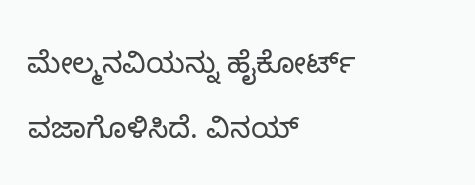ಮೇಲ್ಮನವಿಯನ್ನು ಹೈಕೋರ್ಟ್ ವಜಾಗೊಳಿಸಿದೆ. ವಿನಯ್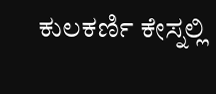ಕುಲಕರ್ಣಿ ಕೇಸ್ನಲ್ಲಿ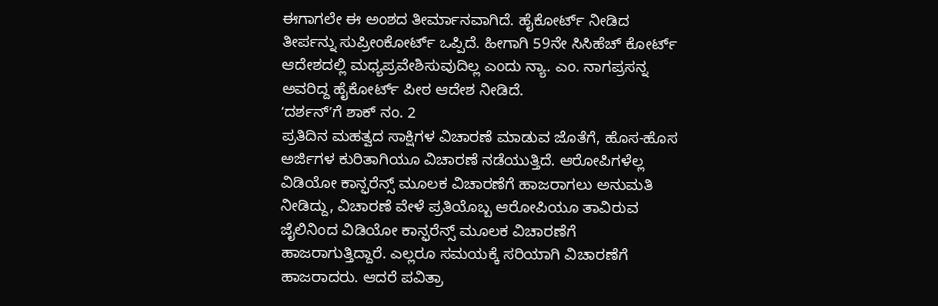ಈಗಾಗಲೇ ಈ ಅಂಶದ ತೀರ್ಮಾನವಾಗಿದೆ. ಹೈಕೋರ್ಟ್ ನೀಡಿದ ತೀರ್ಪನ್ನು ಸುಪ್ರೀಂಕೋರ್ಟ್ ಒಪ್ಪಿದೆ. ಹೀಗಾಗಿ 59ನೇ ಸಿಸಿಹೆಚ್ ಕೋರ್ಟ್ ಆದೇಶದಲ್ಲಿ ಮಧ್ಯಪ್ರವೇಶಿಸುವುದಿಲ್ಲ ಎಂದು ನ್ಯಾ. ಎಂ. ನಾಗಪ್ರಸನ್ನ ಅವರಿದ್ದ ಹೈಕೋರ್ಟ್ ಪೀಠ ಆದೇಶ ನೀಡಿದೆ.
ʻದರ್ಶನ್ʼಗೆ ಶಾಕ್ ನಂ. 2
ಪ್ರತಿದಿನ ಮಹತ್ವದ ಸಾಕ್ಷಿಗಳ ವಿಚಾರಣೆ ಮಾಡುವ ಜೊತೆಗೆ, ಹೊಸ-ಹೊಸ ಅರ್ಜಿಗಳ ಕುರಿತಾಗಿಯೂ ವಿಚಾರಣೆ ನಡೆಯುತ್ತಿದೆ. ಆರೋಪಿಗಳೆಲ್ಲ ವಿಡಿಯೋ ಕಾನ್ಫರೆನ್ಸ್ ಮೂಲಕ ವಿಚಾರಣೆಗೆ ಹಾಜರಾಗಲು ಅನುಮತಿ ನೀಡಿದ್ದು, ವಿಚಾರಣೆ ವೇಳೆ ಪ್ರತಿಯೊಬ್ಬ ಆರೋಪಿಯೂ ತಾವಿರುವ ಜೈಲಿನಿಂದ ವಿಡಿಯೋ ಕಾನ್ಫರೆನ್ಸ್ ಮೂಲಕ ವಿಚಾರಣೆಗೆ ಹಾಜರಾಗುತ್ತಿದ್ದಾರೆ. ಎಲ್ಲರೂ ಸಮಯಕ್ಕೆ ಸರಿಯಾಗಿ ವಿಚಾರಣೆಗೆ ಹಾಜರಾದರು. ಆದರೆ ಪವಿತ್ರಾ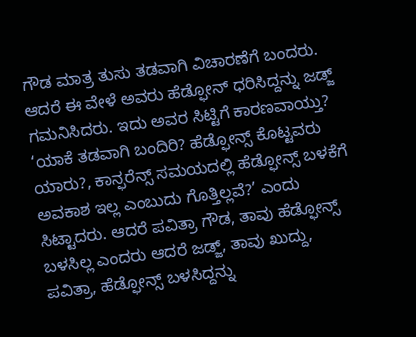ಗೌಡ ಮಾತ್ರ ತುಸು ತಡವಾಗಿ ವಿಚಾರಣೆಗೆ ಬಂದರು. ಆದರೆ ಈ ವೇಳೆ ಅವರು ಹೆಡ್ಫೋನ್ ಧರಿಸಿದ್ದನ್ನು ಜಡ್ಜ್ ಗಮನಿಸಿದರು. ಇದು ಅವರ ಸಿಟ್ಟಿಗೆ ಕಾರಣವಾಯ್ತು? ‘ಯಾಕೆ ತಡವಾಗಿ ಬಂದಿರಿ? ಹೆಡ್ಫೋನ್ಸ್ ಕೊಟ್ಟವರು ಯಾರು?, ಕಾನ್ಫರೆನ್ಸ್ ಸಮಯದಲ್ಲಿ ಹೆಡ್ಫೋನ್ಸ್ ಬಳಕೆಗೆ ಅವಕಾಶ ಇಲ್ಲ ಎಂಬುದು ಗೊತ್ತಿಲ್ಲವೆ?’ ಎಂದು ಸಿಟ್ಟಾದರು. ಆದರೆ ಪವಿತ್ರಾ ಗೌಡ, ತಾವು ಹೆಡ್ಫೋನ್ಸ್ ಬಳಸಿಲ್ಲ ಎಂದರು ಆದರೆ ಜಡ್ಜ್, ತಾವು ಖುದ್ದು, ಪವಿತ್ರಾ, ಹೆಡ್ಫೋನ್ಸ್ ಬಳಸಿದ್ದನ್ನು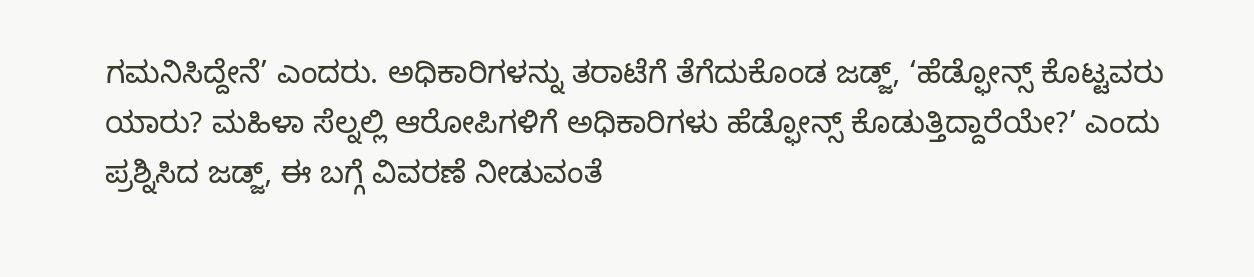ಗಮನಿಸಿದ್ದೇನೆ’ ಎಂದರು. ಅಧಿಕಾರಿಗಳನ್ನು ತರಾಟೆಗೆ ತೆಗೆದುಕೊಂಡ ಜಡ್ಜ್, ‘ಹೆಡ್ಫೋನ್ಸ್ ಕೊಟ್ಟವರು ಯಾರು? ಮಹಿಳಾ ಸೆಲ್ನಲ್ಲಿ ಆರೋಪಿಗಳಿಗೆ ಅಧಿಕಾರಿಗಳು ಹೆಡ್ಫೋನ್ಸ್ ಕೊಡುತ್ತಿದ್ದಾರೆಯೇ?’ ಎಂದು ಪ್ರಶ್ನಿಸಿದ ಜಡ್ಜ್, ಈ ಬಗ್ಗೆ ವಿವರಣೆ ನೀಡುವಂತೆ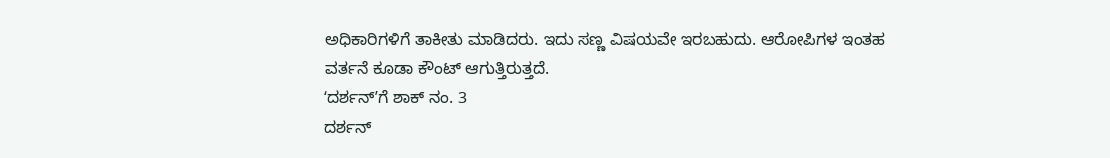ಅಧಿಕಾರಿಗಳಿಗೆ ತಾಕೀತು ಮಾಡಿದರು. ಇದು ಸಣ್ಣ ವಿಷಯವೇ ಇರಬಹುದು. ಆರೋಪಿಗಳ ಇಂತಹ ವರ್ತನೆ ಕೂಡಾ ಕೌಂಟ್ ಆಗುತ್ತಿರುತ್ತದೆ.
ʻದರ್ಶನ್ʼಗೆ ಶಾಕ್ ನಂ. 3
ದರ್ಶನ್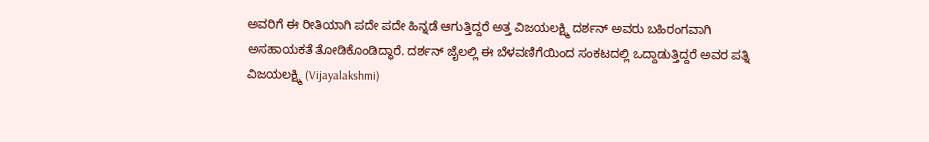ಅವರಿಗೆ ಈ ರೀತಿಯಾಗಿ ಪದೇ ಪದೇ ಹಿನ್ನಡೆ ಆಗುತ್ತಿದ್ದರೆ ಅತ್ತ ವಿಜಯಲಕ್ಷ್ಮಿ ದರ್ಶನ್ ಅವರು ಬಹಿರಂಗವಾಗಿ ಅಸಹಾಯಕತೆ ತೋಡಿಕೊಂಡಿದ್ಧಾರೆ. ದರ್ಶನ್ ಜೈಲಲ್ಲಿ ಈ ಬೆಳವಣಿಗೆಯಿಂದ ಸಂಕಟದಲ್ಲಿ ಒದ್ದಾಡುತ್ತಿದ್ದರೆ ಅವರ ಪತ್ನಿ ವಿಜಯಲಕ್ಷ್ಮಿ (Vijayalakshmi)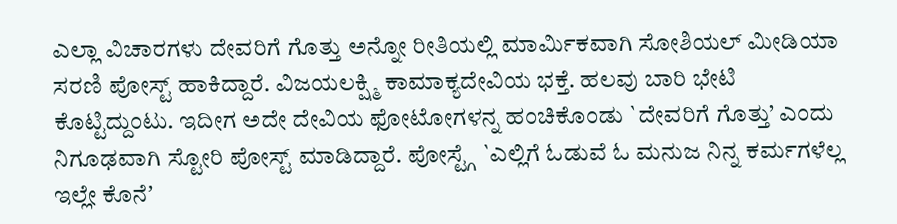ಎಲ್ಲಾ ವಿಚಾರಗಳು ದೇವರಿಗೆ ಗೊತ್ತು ಅನ್ನೋ ರೀತಿಯಲ್ಲಿ ಮಾರ್ಮಿಕವಾಗಿ ಸೋಶಿಯಲ್ ಮೀಡಿಯಾ ಸರಣಿ ಪೋಸ್ಟ್ ಹಾಕಿದ್ದಾರೆ. ವಿಜಯಲಕ್ಷ್ಮಿ ಕಾಮಾಕ್ಯದೇವಿಯ ಭಕ್ತೆ. ಹಲವು ಬಾರಿ ಭೇಟಿ ಕೊಟ್ಟಿದ್ದುಂಟು. ಇದೀಗ ಅದೇ ದೇವಿಯ ಫೋಟೋಗಳನ್ನ ಹಂಚಿಕೊಂಡು `ದೇವರಿಗೆ ಗೊತ್ತು’ ಎಂದು ನಿಗೂಢವಾಗಿ ಸ್ಟೋರಿ ಪೋಸ್ಟ್ ಮಾಡಿದ್ದಾರೆ. ಪೋಸ್ಟ್ಗೆ `ಎಲ್ಲಿಗೆ ಓಡುವೆ ಓ ಮನುಜ ನಿನ್ನ ಕರ್ಮಗಳೆಲ್ಲ ಇಲ್ಲೇ ಕೊನೆʼ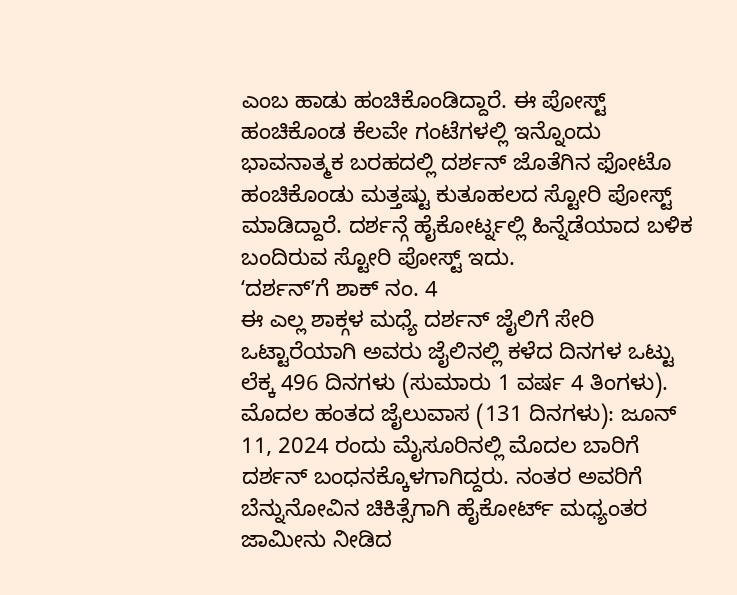ಎಂಬ ಹಾಡು ಹಂಚಿಕೊಂಡಿದ್ದಾರೆ. ಈ ಪೋಸ್ಟ್ ಹಂಚಿಕೊಂಡ ಕೆಲವೇ ಗಂಟೆಗಳಲ್ಲಿ ಇನ್ನೊಂದು ಭಾವನಾತ್ಮಕ ಬರಹದಲ್ಲಿ ದರ್ಶನ್ ಜೊತೆಗಿನ ಫೋಟೊ ಹಂಚಿಕೊಂಡು ಮತ್ತಷ್ಟು ಕುತೂಹಲದ ಸ್ಟೋರಿ ಪೋಸ್ಟ್ ಮಾಡಿದ್ದಾರೆ. ದರ್ಶನ್ಗೆ ಹೈಕೋರ್ಟ್ನಲ್ಲಿ ಹಿನ್ನೆಡೆಯಾದ ಬಳಿಕ ಬಂದಿರುವ ಸ್ಟೋರಿ ಪೋಸ್ಟ್ ಇದು.
ʻದರ್ಶನ್ʼಗೆ ಶಾಕ್ ನಂ. 4
ಈ ಎಲ್ಲ ಶಾಕ್ಗಳ ಮಧ್ಯೆ ದರ್ಶನ್ ಜೈಲಿಗೆ ಸೇರಿ ಒಟ್ಟಾರೆಯಾಗಿ ಅವರು ಜೈಲಿನಲ್ಲಿ ಕಳೆದ ದಿನಗಳ ಒಟ್ಟು ಲೆಕ್ಕ 496 ದಿನಗಳು (ಸುಮಾರು 1 ವರ್ಷ 4 ತಿಂಗಳು). ಮೊದಲ ಹಂತದ ಜೈಲುವಾಸ (131 ದಿನಗಳು): ಜೂನ್ 11, 2024 ರಂದು ಮೈಸೂರಿನಲ್ಲಿ ಮೊದಲ ಬಾರಿಗೆ ದರ್ಶನ್ ಬಂಧನಕ್ಕೊಳಗಾಗಿದ್ದರು. ನಂತರ ಅವರಿಗೆ ಬೆನ್ನುನೋವಿನ ಚಿಕಿತ್ಸೆಗಾಗಿ ಹೈಕೋರ್ಟ್ ಮಧ್ಯಂತರ ಜಾಮೀನು ನೀಡಿದ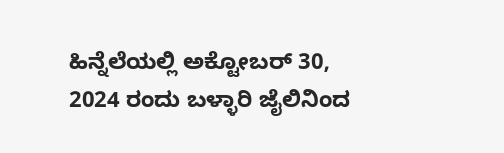ಹಿನ್ನೆಲೆಯಲ್ಲಿ ಅಕ್ಟೋಬರ್ 30, 2024 ರಂದು ಬಳ್ಳಾರಿ ಜೈಲಿನಿಂದ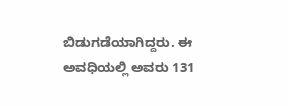ಬಿಡುಗಡೆಯಾಗಿದ್ದರು. ಈ ಅವಧಿಯಲ್ಲಿ ಅವರು 131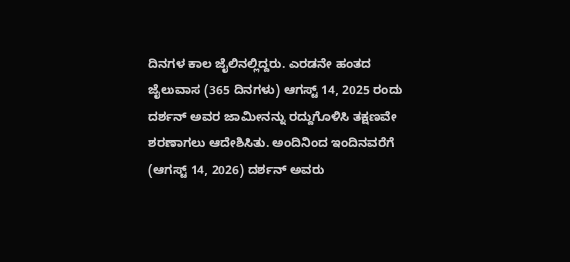ದಿನಗಳ ಕಾಲ ಜೈಲಿನಲ್ಲಿದ್ದರು. ಎರಡನೇ ಹಂತದ ಜೈಲುವಾಸ (365 ದಿನಗಳು) ಆಗಸ್ಟ್ 14, 2025 ರಂದು ದರ್ಶನ್ ಅವರ ಜಾಮೀನನ್ನು ರದ್ದುಗೊಳಿಸಿ ತಕ್ಷಣವೇ ಶರಣಾಗಲು ಆದೇಶಿಸಿತು. ಅಂದಿನಿಂದ ಇಂದಿನವರೆಗೆ (ಆಗಸ್ಟ್ 14, 2026) ದರ್ಶನ್ ಅವರು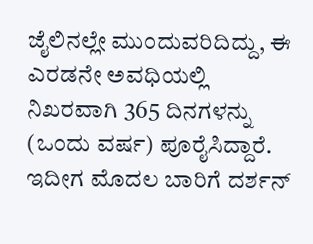ಜೈಲಿನಲ್ಲೇ ಮುಂದುವರಿದಿದ್ದು, ಈ ಎರಡನೇ ಅವಧಿಯಲ್ಲಿ ನಿಖರವಾಗಿ 365 ದಿನಗಳನ್ನು (ಒಂದು ವರ್ಷ) ಪೂರೈಸಿದ್ದಾರೆ. ಇದೀಗ ಮೊದಲ ಬಾರಿಗೆ ದರ್ಶನ್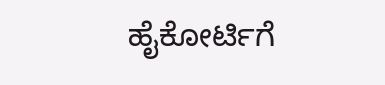ಹೈಕೋರ್ಟಿಗೆ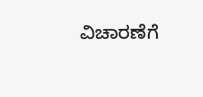ವಿಚಾರಣೆಗೆ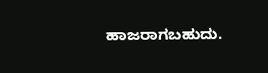ಹಾಜರಾಗಬಹುದು.